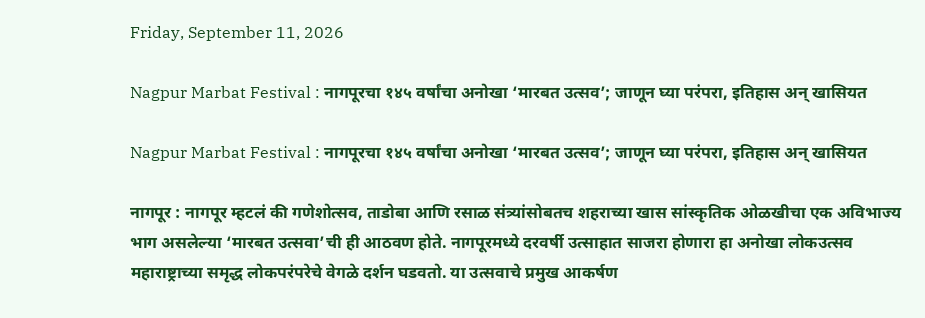Friday, September 11, 2026

Nagpur Marbat Festival : नागपूरचा १४५ वर्षांचा अनोखा ‘मारबत उत्सव’; जाणून घ्या परंपरा, इतिहास अन् खासियत

Nagpur Marbat Festival : नागपूरचा १४५ वर्षांचा अनोखा ‘मारबत उत्सव’; जाणून घ्या परंपरा, इतिहास अन् खासियत

नागपूर : नागपूर म्हटलं की गणेशोत्सव, ताडोबा आणि रसाळ संत्र्यांसोबतच शहराच्या खास सांस्कृतिक ओळखीचा एक अविभाज्य भाग असलेल्या ‘मारबत उत्सवा’ची ही आठवण होते. नागपूरमध्ये दरवर्षी उत्साहात साजरा होणारा हा अनोखा लोकउत्सव महाराष्ट्राच्या समृद्ध लोकपरंपरेचे वेगळे दर्शन घडवतो. या उत्सवाचे प्रमुख आकर्षण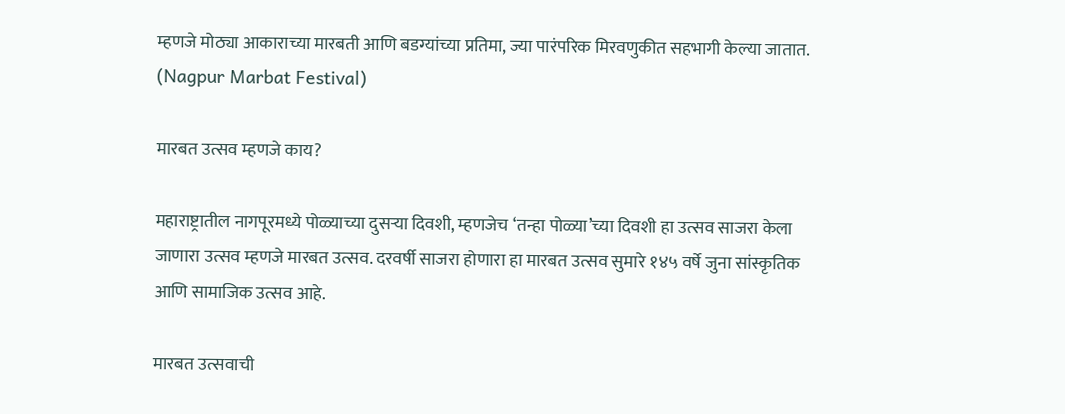म्हणजे मोठ्या आकाराच्या मारबती आणि बडग्यांच्या प्रतिमा, ज्या पारंपरिक मिरवणुकीत सहभागी केल्या जातात. (Nagpur Marbat Festival)

मारबत उत्सव म्हणजे काय?

महाराष्ट्रातील नागपूरमध्ये पोळ्याच्या दुसऱ्या दिवशी, म्हणजेच ‘तन्हा पोळ्या’च्या दिवशी हा उत्सव साजरा केला जाणारा उत्सव म्हणजे मारबत उत्सव. दरवर्षी साजरा होणारा हा मारबत उत्सव सुमारे १४५ वर्षे जुना सांस्कृतिक आणि सामाजिक उत्सव आहे.

मारबत उत्सवाची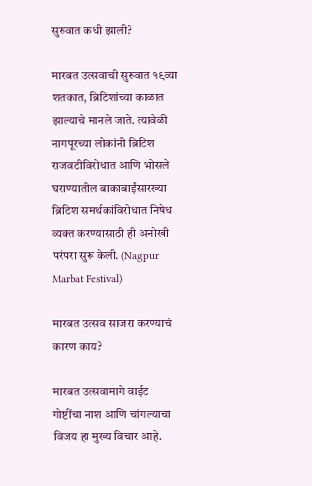सुरुवात कधी झाली?

मारबत उत्सवाची सुरुवात १९व्या शतकात, ब्रिटिशांच्या काळात झाल्याचे मानले जाते. त्यावेळी नागपूरच्या लोकांनी ब्रिटिश राजवटीविरोधात आणि भोसले घराण्यातील बाकाबाईंसारख्या ब्रिटिश समर्थकांविरोधात निषेध व्यक्त करण्यासाठी ही अनोखी परंपरा सुरू केली. (Nagpur Marbat Festival)

मारबत उत्सव साजरा करण्याचं कारण काय?

मारबत उत्सवामागे वाईट गोष्टींचा नाश आणि चांगल्याचा विजय हा मुख्य विचार आहे.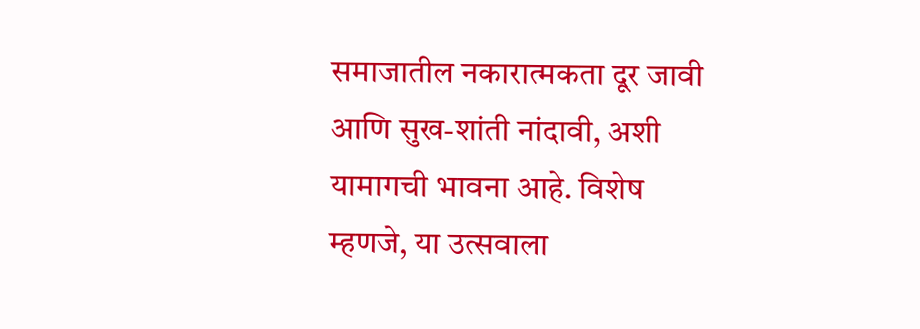समाजातील नकारात्मकता दूर जावी आणि सुख-शांती नांदावी, अशी यामागची भावना आहे. विशेष म्हणजे, या उत्सवाला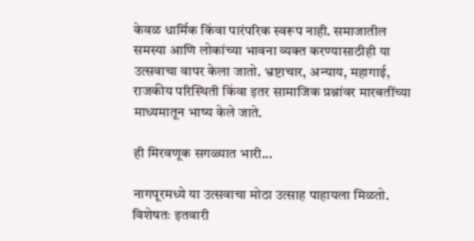केवळ धार्मिक किंवा पारंपरिक स्वरूप नाही. समाजातील समस्या आणि लोकांच्या भावना व्यक्त करण्यासाठीही या उत्सवाचा वापर केला जातो. भ्रष्टाचार, अन्याय, महागाई, राजकीय परिस्थिती किंवा इतर सामाजिक प्रश्नांवर मारबतींच्या माध्यमातून भाष्य केले जाते.

ही मिरवणूक सगळ्यात भारी...

नागपूरमध्ये या उत्सवाचा मोठा उत्साह पाहायला मिळतो. विशेषतः इतवारी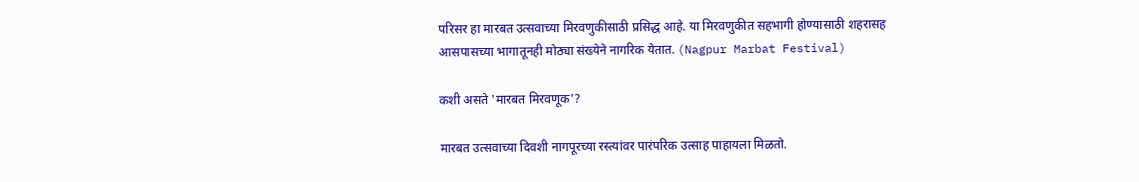परिसर हा मारबत उत्सवाच्या मिरवणुकीसाठी प्रसिद्ध आहे. या मिरवणुकीत सहभागी होण्यासाठी शहरासह आसपासच्या भागातूनही मोठ्या संख्येने नागरिक येतात. (Nagpur Marbat Festival)

कशी असते 'मारबत मिरवणूक'?

मारबत उत्सवाच्या दिवशी नागपूरच्या रस्त्यांवर पारंपरिक उत्साह पाहायला मिळतो.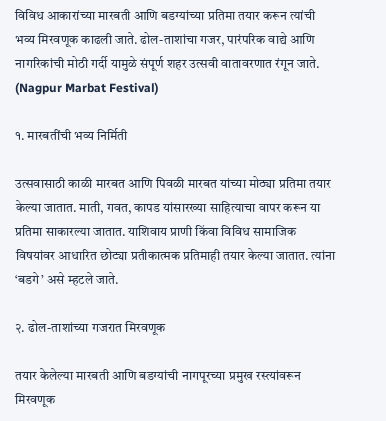विविध आकारांच्या मारबती आणि बडग्यांच्या प्रतिमा तयार करून त्यांची भव्य मिरवणूक काढली जाते. ढोल-ताशांचा गजर, पारंपरिक वाद्ये आणि नागरिकांची मोठी गर्दी यामुळे संपूर्ण शहर उत्सवी वातावरणात रंगून जाते.  (Nagpur Marbat Festival)

१. मारबतींची भव्य निर्मिती

उत्सवासाठी काळी मारबत आणि पिवळी मारबत यांच्या मोठ्या प्रतिमा तयार केल्या जातात. माती, गवत, कापड यांसारख्या साहित्याचा वापर करून या प्रतिमा साकारल्या जातात. याशिवाय प्राणी किंवा विविध सामाजिक विषयांवर आधारित छोट्या प्रतीकात्मक प्रतिमाही तयार केल्या जातात. त्यांना ‘बडगे’ असे म्हटले जाते.

२. ढोल-ताशांच्या गजरात मिरवणूक

तयार केलेल्या मारबती आणि बडग्यांची नागपूरच्या प्रमुख रस्त्यांवरून मिरवणूक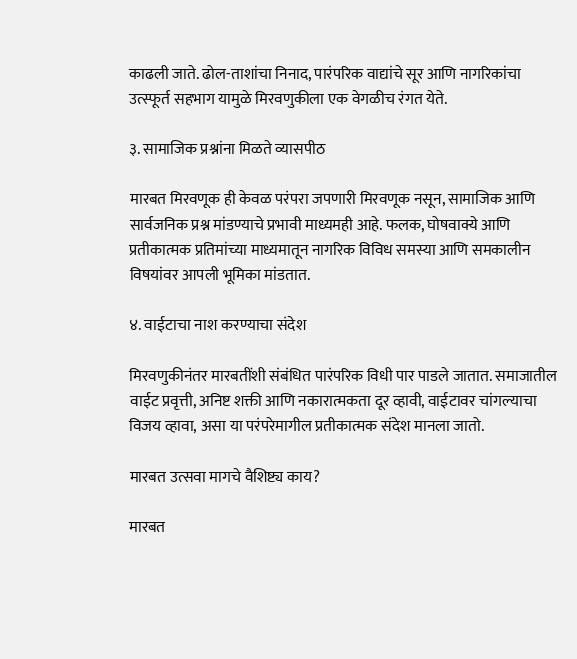काढली जाते. ढोल-ताशांचा निनाद, पारंपरिक वाद्यांचे सूर आणि नागरिकांचा उत्स्फूर्त सहभाग यामुळे मिरवणुकीला एक वेगळीच रंगत येते.

३. सामाजिक प्रश्नांना मिळते व्यासपीठ

मारबत मिरवणूक ही केवळ परंपरा जपणारी मिरवणूक नसून, सामाजिक आणि सार्वजनिक प्रश्न मांडण्याचे प्रभावी माध्यमही आहे. फलक, घोषवाक्ये आणि प्रतीकात्मक प्रतिमांच्या माध्यमातून नागरिक विविध समस्या आणि समकालीन विषयांवर आपली भूमिका मांडतात.

४. वाईटाचा नाश करण्याचा संदेश

मिरवणुकीनंतर मारबतींशी संबंधित पारंपरिक विधी पार पाडले जातात. समाजातील वाईट प्रवृत्ती, अनिष्ट शक्ती आणि नकारात्मकता दूर व्हावी, वाईटावर चांगल्याचा विजय व्हावा, असा या परंपरेमागील प्रतीकात्मक संदेश मानला जातो.

मारबत उत्सवा मागचे वैशिष्ट्य काय?

मारबत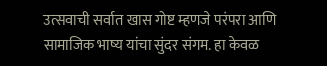उत्सवाची सर्वात खास गोष्ट म्हणजे परंपरा आणि सामाजिक भाष्य यांचा सुंदर संगम. हा केवळ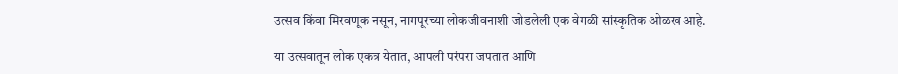उत्सव किंवा मिरवणूक नसून, नागपूरच्या लोकजीवनाशी जोडलेली एक वेगळी सांस्कृतिक ओळख आहे.

या उत्सवातून लोक एकत्र येतात, आपली परंपरा जपतात आणि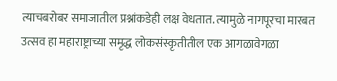त्याचबरोबर समाजातील प्रश्नांकडेही लक्ष वेधतात. त्यामुळे नागपूरचा मारबत उत्सव हा महाराष्ट्राच्या समृद्ध लोकसंस्कृतीतील एक आगळावेगळा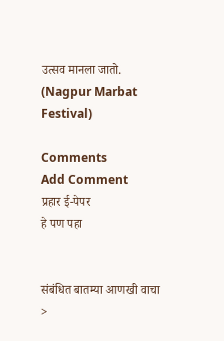उत्सव मानला जातो. (Nagpur Marbat Festival)

Comments
Add Comment
प्रहार ई-पेपर
हे पण पहा


संबंधित बातम्या आणखी वाचा >